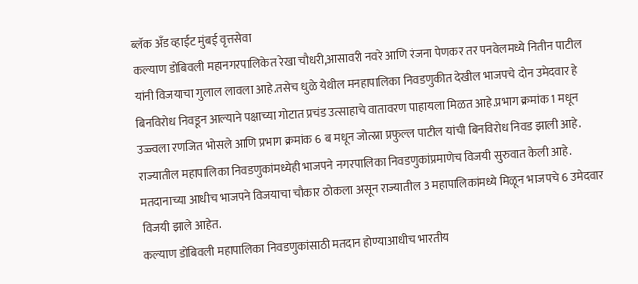ब्लॅक अँड व्हाईट मुंबई वृत्तसेवा
कल्याण डोंबिवली महानगरपालिकेत रेखा चौधरी,आसावरी नवरे आणि रंजना पेणकर तर पनवेलमध्ये नितीन पाटील यांनी विजयाचा गुलाल लावला आहे.तसेच धुळे येथील मनहापालिका निवडणुकीत देखील भाजपचे दोन उमेदवार हे बिनविरोध निवडून आल्याने पक्षाच्या गोटात प्रचंड उत्साहाचे वातावरण पाहायला मिळत आहे.प्रभाग क्रमांक 1 मधून उज्ज्वला रणजित भोसले आणि प्रभाग क्रमांक 6 ब मधून जोत्स्ना प्रफुल्ल पाटील यांची बिनविरोध निवड झाली आहे.
राज्यातील महापालिका निवडणुकांमध्येही भाजपने नगरपालिका निवडणुकांप्रमाणेच विजयी सुरुवात केली आहे. मतदानाच्या आधीच भाजपने विजयाचा चौकार ठोकला असून राज्यातील 3 महापालिकांमध्ये मिळून भाजपचे 6 उमेदवार विजयी झाले आहेत.
कल्याण डोंबिवली महापालिका निवडणुकांसाठी मतदान होण्याआधीच भारतीय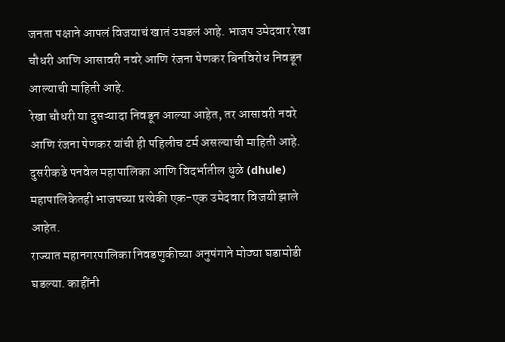जनता पक्षाने आपलं विजयाचं खातं उघडलं आहे. भाजप उमेदवार रेखा चौधरी आणि आसावरी नवरे आणि रंजना पेणकर बिनविरोध निवडून आल्याची माहिती आहे.
रेखा चौधरी या दुसऱ्यादा निवडून आल्या आहेत, तर आसावरी नवरे आणि रंजना पेणकर यांची ही पहिलीच टर्म असल्याची माहिती आहे. दुसरीकडे पनवेल महापालिका आणि विदर्भातील धुळे (dhule) महापालिकेतही भाजपच्या प्रत्येकी एक-एक उमेदवार विजयी झाले आहेत.
राज्यात महानगरपालिका निवडणुकीच्या अनुषंगाने मोठ्या घडामोडी घडल्या. काहींनी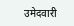उमेदवारी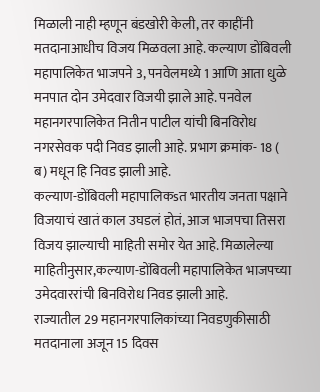मिळाली नाही म्हणून बंडखोरी केली, तर काहींनी मतदानाआधीच विजय मिळवला आहे. कल्याण डोंबिवली महापालिकेत भाजपने 3, पनवेलमध्ये 1 आणि आता धुळे मनपात दोन उमेदवार विजयी झाले आहे. पनवेल महानगरपालिकेत नितीन पाटील यांची बिनविरोध नगरसेवक पदी निवड झाली आहे. प्रभाग क्रमांक- 18 ( ब) मधून हि निवड झाली आहे.
कल्याण-डोंबिवली महापालिकsत भारतीय जनता पक्षाने विजयाचं खातं काल उघडलं होतं, आज भाजपचा तिसरा विजय झाल्याची माहिती समोर येत आहे. मिळालेल्या माहितीनुसार,कल्याण-डोंबिवली महापालिकेत भाजपच्या उमेदवाररांची बिनविरोध निवड झाली आहे.
राज्यातील 29 महानगरपालिकांच्या निवडणुकीसाठी मतदानाला अजून 15 दिवस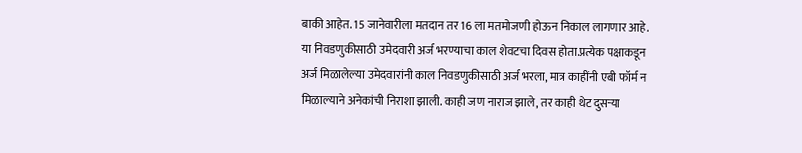बाकी आहेत. 15 जानेवारीला मतदान तर 16 ला मतमोजणी होऊन निकाल लागणार आहे. या निवडणुकीसाठी उमेदवारी अर्ज भरण्याचा काल शेवटचा दिवस होता.प्रत्येक पक्षाकडून अर्ज मिळालेल्या उमेदवारांनी काल निवडणुकीसाठी अर्ज भरला, मात्र काहींनी एबी फॉर्म न मिळाल्याने अनेकांची निराशा झाली. काही जण नाराज झाले, तर काही थेट दुसऱ्या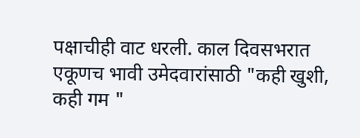पक्षाचीही वाट धरली. काल दिवसभरात एकूणच भावी उमेदवारांसाठी "कही खुशी, कही गम "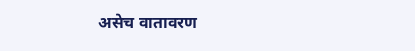असेच वातावरण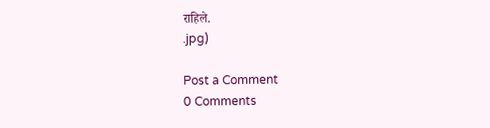राहिले.
.jpg)

Post a Comment
0 Comments